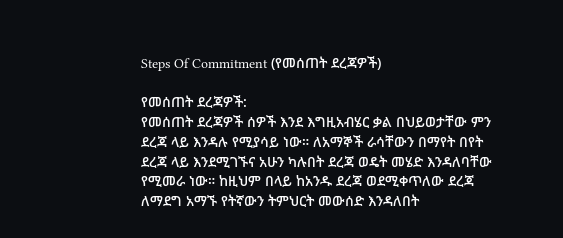Steps Of Commitment (የመሰጠት ደረጃዎች)

የመሰጠት ደረጃዎች:
የመሰጠት ደረጃዎች ሰዎች እንደ እግዚአብሄር ቃል በህይወታቸው ምን ደረጃ ላይ እንዳሉ የሚያሳይ ነው። ለአማኞች ራሳቸውን በማየት በየት ደረጃ ላይ እንደሚገኙና አሁን ካሉበት ደረጃ ወዴት መሄድ እንዳለባቸው የሚመራ ነው። ከዚህም በላይ ከአንዱ ደረጃ ወደሚቀጥለው ደረጃ ለማደግ አማኙ የትኛውን ትምህርት መውሰድ እንዳለበት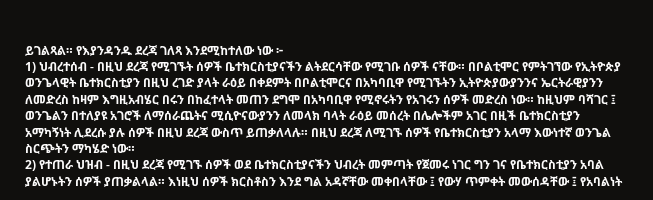ይገልጻል። የእያንዳንዱ ደረጃ ገለጻ እንደሚከተለው ነው ፦
1) ህብረተሰብ - በዚህ ደረጃ የሚገኙት ሰዎች ቤተክርስቲያናችን ልትደርሳቸው የሚገቡ ሰዎች ናቸው። በቦልቲሞር የምትገኘው የኢትዮጵያ ወንጌላዊት ቤተክርስቲያን በዚህ ረገድ ያላት ራዕይ በቀደምት በቦልቲሞርና በአካባቢዋ የሚገኙትን ኢትዮጵያውያንንና ኤርትራዊያንን ለመድረስ ከዛም እግዚአብሄር በሩን በከፈተላት መጠን ደግሞ በአካባቢዋ የሚኖሩትን የአገሩን ሰዎች መድረስ ነው። ከዚህም ባሻገር ፤ ወንጌልን በተለያዩ አገሮች ለማሰራጨትና ሚሲዮናውያንን ለመላክ ባላት ራዕይ መሰረት በሌሎችም አገር በዚች ቤተክርስቲያን አማካኝነት ሊደረሱ ያሉ ሰዎች በዚህ ደረጃ ውስጥ ይጠቃለላሉ። በዚህ ደረጃ ለሚገኙ ሰዎች የቤተክርስቲያን አላማ እውነተኛ ወንጌል ስርጭትን ማካሄድ ነው።
2) የተጠራ ህዝብ - በዚህ ደረጃ የሚገኙ ሰዎች ወደ ቤተክርስቲያናችን ህብረት መምጣት የጀመሩ ነገር ግን ገና የቤተክርስቲያን አባል ያልሆኑትን ሰዎች ያጠቃልላል። እነዚህ ሰዎች ክርስቶስን እንደ ግል አዳኛቸው መቀበላቸው ፤ የውሃ ጥምቀት መውሰዳቸው ፤ የአባልነት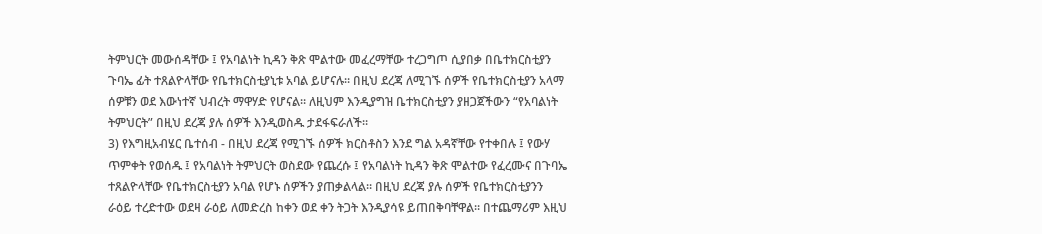ትምህርት መውሰዳቸው ፤ የአባልነት ኪዳን ቅጽ ሞልተው መፈረማቸው ተረጋግጦ ሲያበቃ በቤተክርስቲያን ጉባኤ ፊት ተጸልዮላቸው የቤተክርስቲያኒቱ አባል ይሆናሉ። በዚህ ደረጃ ለሚገኙ ሰዎች የቤተክርስቲያን አላማ ሰዎቹን ወደ እውነተኛ ህብረት ማዋሃድ የሆናል። ለዚህም እንዲያግዝ ቤተክርስቲያን ያዘጋጀችውን “የአባልነት ትምህርት” በዚህ ደረጃ ያሉ ሰዎች እንዲወስዱ ታደፋፍራለች።
3) የእግዚአብሄር ቤተሰብ - በዚህ ደረጃ የሚገኙ ሰዎች ክርስቶስን እንደ ግል አዳኛቸው የተቀበሉ ፤ የውሃ ጥምቀት የወሰዱ ፤ የአባልነት ትምህርት ወስደው የጨረሱ ፤ የአባልነት ኪዳን ቅጽ ሞልተው የፈረሙና በጉባኤ ተጸልዮላቸው የቤተክርስቲያን አባል የሆኑ ሰዎችን ያጠቃልላል። በዚህ ደረጃ ያሉ ሰዎች የቤተክርስቲያንን ራዕይ ተረድተው ወደዛ ራዕይ ለመድረስ ከቀን ወደ ቀን ትጋት እንዲያሳዩ ይጠበቅባቸዋል። በተጨማሪም እዚህ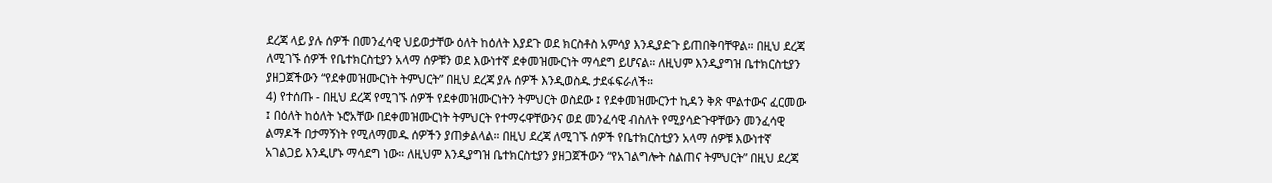ደረጃ ላይ ያሉ ሰዎች በመንፈሳዊ ህይወታቸው ዕለት ከዕለት እያደጉ ወደ ክርስቶስ አምሳያ እንዲያድጉ ይጠበቅባቸዋል። በዚህ ደረጃ ለሚገኙ ሰዎች የቤተክርስቲያን አላማ ሰዎቹን ወደ እውነተኛ ደቀመዝሙርነት ማሳደግ ይሆናል። ለዚህም እንዲያግዝ ቤተክርስቲያን ያዘጋጀችውን “የደቀመዝሙርነት ትምህርት” በዚህ ደረጃ ያሉ ሰዎች እንዲወስዱ ታደፋፍራለች።
4) የተሰጡ - በዚህ ደረጃ የሚገኙ ሰዎች የደቀመዝሙርነትን ትምህርት ወስደው ፤ የደቀመዝሙርንተ ኪዳን ቅጽ ሞልተውና ፈርመው ፤ በዕለት ከዕለት ኑሮአቸው በደቀመዝሙርነት ትምህርት የተማሩዋቸውንና ወደ መንፈሳዊ ብስለት የሚያሳድጉዋቸውን መንፈሳዊ ልማዶች በታማኝነት የሚለማመዱ ሰዎችን ያጠቃልላል። በዚህ ደረጃ ለሚገኙ ሰዎች የቤተክርስቲያን አላማ ሰዎቹ እውነተኛ አገልጋይ እንዲሆኑ ማሳደግ ነው። ለዚህም እንዲያግዝ ቤተክርስቲያን ያዘጋጀችውን “የአገልግሎት ስልጠና ትምህርት” በዚህ ደረጃ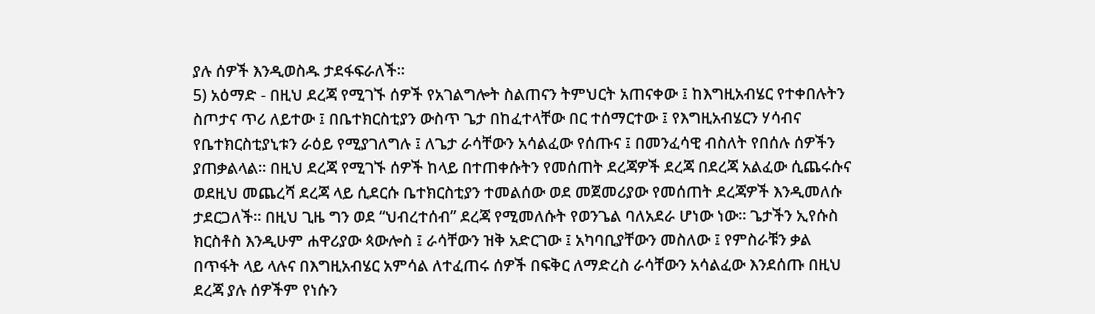ያሉ ሰዎች እንዲወስዱ ታደፋፍራለች።
5) አዕማድ - በዚህ ደረጃ የሚገኙ ሰዎች የአገልግሎት ስልጠናን ትምህርት አጠናቀው ፤ ከእግዚአብሄር የተቀበሉትን ስጦታና ጥሪ ለይተው ፤ በቤተክርስቲያን ውስጥ ጌታ በከፈተላቸው በር ተሰማርተው ፤ የእግዚአብሄርን ሃሳብና የቤተክርስቲያኒቱን ራዕይ የሚያገለግሉ ፤ ለጌታ ራሳቸውን አሳልፈው የሰጡና ፤ በመንፈሳዊ ብስለት የበሰሉ ሰዎችን ያጠቃልላል። በዚህ ደረጃ የሚገኙ ሰዎች ከላይ በተጠቀሱትን የመሰጠት ደረጃዎች ደረጃ በደረጃ አልፈው ሲጨሩሱና ወደዚህ መጨረሻ ደረጃ ላይ ሲደርሱ ቤተክርስቲያን ተመልሰው ወደ መጀመሪያው የመሰጠት ደረጃዎች እንዲመለሱ ታደርጋለች። በዚህ ጊዜ ግን ወደ “ህብረተሰብ” ደረጃ የሚመለሱት የወንጌል ባለአደራ ሆነው ነው። ጌታችን ኢየሱስ ክርስቶስ እንዲሁም ሐዋሪያው ጳውሎስ ፤ ራሳቸውን ዝቅ አድርገው ፤ አካባቢያቸውን መስለው ፤ የምስራቹን ቃል በጥፋት ላይ ላሉና በእግዚአብሄር አምሳል ለተፈጠሩ ሰዎች በፍቅር ለማድረስ ራሳቸውን አሳልፈው እንደሰጡ በዚህ ደረጃ ያሉ ሰዎችም የነሱን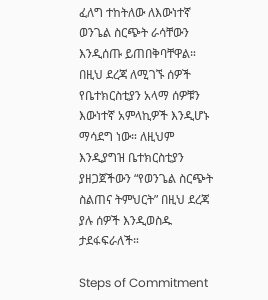ፈለግ ተከትለው ለእውነተኛ ወንጌል ስርጭት ራሳቸውን እንዲሰጡ ይጠበቅባቸዋል። በዚህ ደረጃ ለሚገኙ ሰዎች የቤተክርስቲያን አላማ ሰዎቹን እውነተኛ አምላኪዎች እንዲሆኑ ማሳደግ ነው። ለዚህም እንዲያግዝ ቤተክርስቲያን ያዘጋጀችውን “የወንጌል ስርጭት ስልጠና ትምህርት” በዚህ ደረጃ ያሉ ሰዎች እንዲወስዱ ታደፋፍራለች።

Steps of Commitment